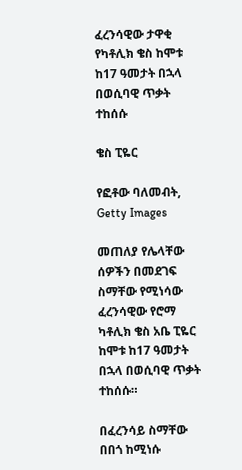ፈረንሳዊው ታዋቂ የካቶሊክ ቄስ ከሞቱ ከ17 ዓመታት በኋላ በወሲባዊ ጥቃት ተከሰሱ

ቄስ ፒዬር

የፎቶው ባለመብት, Getty Images

መጠለያ የሌላቸው ሰዎችን በመደገፍ ስማቸው የሚነሳው ፈረንሳዊው የሮማ ካቶሊክ ቄስ አቤ ፒዬር ከሞቱ ከ17 ዓመታት በኋላ በወሲባዊ ጥቃት ተከሰሱ።

በፈረንሳይ ስማቸው በበጎ ከሚነሱ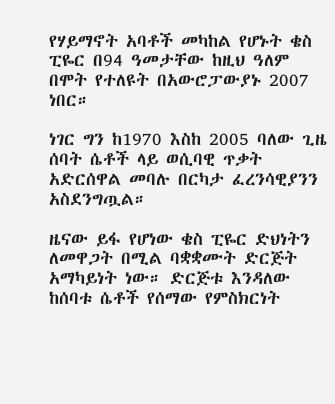የሃይማኖት አባቶች መካከል የሆኑት ቄስ ፒዬር በ94 ዓመታቸው ከዚህ ዓለም በሞት የተለዩት በአውሮፓውያኑ 2007 ነበር።

ነገር ግን ከ1970 እስከ 2005 ባለው ጊዜ ሰባት ሴቶች ላይ ወሲባዊ ጥቃት አድርሰዋል መባሉ በርካታ ፈረንሳዊያንን አስደንግጧል።

ዜናው ይፋ የሆነው ቄስ ፒዬር ድህነትን ለመዋጋት በሚል ባቋቋሙት ድርጅት አማካይነት ነው። ድርጅቱ እንዳለው ከሰባቱ ሴቶች የሰማው የምስክርነት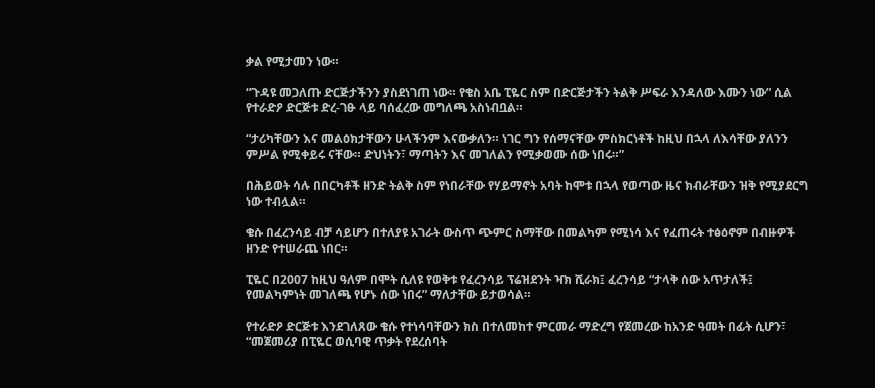ቃል የሚታመን ነው።

“ጉዳዩ መጋለጡ ድርጅታችንን ያስደነገጠ ነው። የቄስ አቤ ፒዬር ስም በድርጅታችን ትልቅ ሥፍራ እንዳለው እሙን ነው” ሲል የተራድዖ ድርጅቱ ድረ-ገፁ ላይ ባሰፈረው መግለጫ አስነብቧል።

“ታሪካቸውን እና መልዕክታቸውን ሁላችንም እናውቃለን። ነገር ግን የሰማናቸው ምስክርነቶች ከዚህ በኋላ ለእሳቸው ያለንን ምሥል የሚቀይሩ ናቸው። ድህነትን፣ ማጣትን እና መገለልን የሚቃወሙ ሰው ነበሩ።”

በሕይወት ሳሉ በበርካቶች ዘንድ ትልቅ ስም የነበራቸው የሃይማኖት አባት ከሞቱ በኋላ የወጣው ዜና ክብራቸውን ዝቅ የሚያደርግ ነው ተብሏል።

ቄሱ በፈረንሳይ ብቻ ሳይሆን በተለያዩ አገራት ውስጥ ጭምር ስማቸው በመልካም የሚነሳ እና የፈጠሩት ተፅዕኖም በብዙዎች ዘንድ የተሠራጨ ነበር።

ፒዬር በ2007 ከዚህ ዓለም በሞት ሲለዩ የወቅቱ የፈረንሳይ ፕሬዝደንት ዣክ ሺራክ፤ ፈረንሳይ “ታላቅ ሰው አጥታለች፤ የመልካምነት መገለጫ የሆኑ ሰው ነበሩ” ማለታቸው ይታወሳል።

የተራድዖ ድርጅቱ እንደገለጸው ቄሱ የተነሳባቸውን ክስ በተለመከተ ምርመራ ማድረግ የጀመረው ከአንድ ዓመት በፊት ሲሆን፣ “መጀመሪያ በፒዬር ወሲባዊ ጥቃት የደረሰባት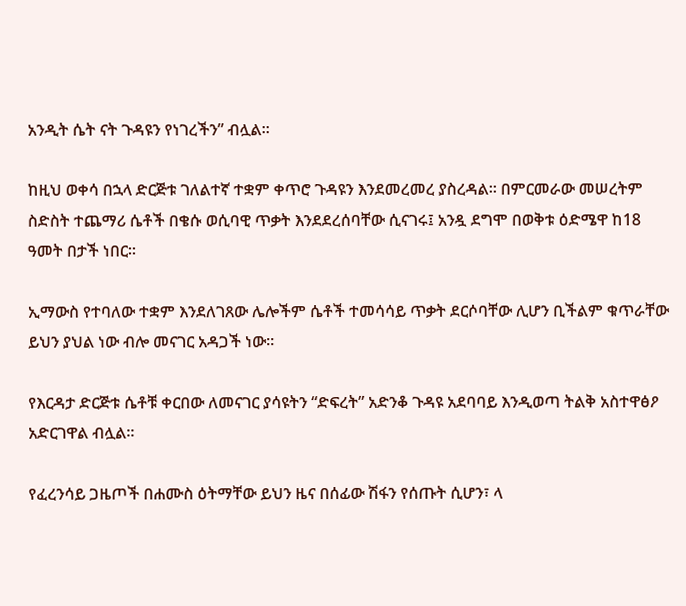አንዲት ሴት ናት ጉዳዩን የነገረችን” ብሏል።

ከዚህ ወቀሳ በኋላ ድርጅቱ ገለልተኛ ተቋም ቀጥሮ ጉዳዩን እንደመረመረ ያስረዳል። በምርመራው መሠረትም ስድስት ተጨማሪ ሴቶች በቄሱ ወሲባዊ ጥቃት እንደደረሰባቸው ሲናገሩ፤ አንዷ ደግሞ በወቅቱ ዕድሜዋ ከ18 ዓመት በታች ነበር።

ኢማውስ የተባለው ተቋም እንደለገጸው ሌሎችም ሴቶች ተመሳሳይ ጥቃት ደርሶባቸው ሊሆን ቢችልም ቁጥራቸው ይህን ያህል ነው ብሎ መናገር አዳጋች ነው።

የእርዳታ ድርጅቱ ሴቶቹ ቀርበው ለመናገር ያሳዩትን “ድፍረት” አድንቆ ጉዳዩ አደባባይ እንዲወጣ ትልቅ አስተዋፅዖ አድርገዋል ብሏል።

የፈረንሳይ ጋዜጦች በሐሙስ ዕትማቸው ይህን ዜና በሰፊው ሽፋን የሰጡት ሲሆን፣ ላ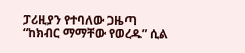ፓሪዚያን የተባለው ጋዜጣ “ከክብር ማማቸው የወረዱ” ሲል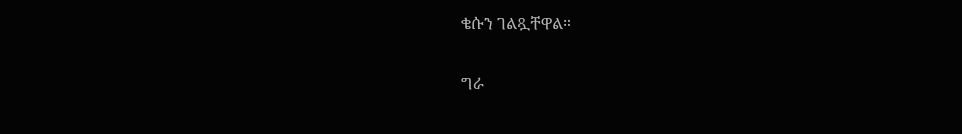ቄሱን ገልጿቸዋል።

ግራ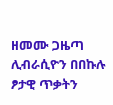ዘመሙ ጋዜጣ ሊብራሲዮን በበኩሉ ፆታዊ ጥቃትን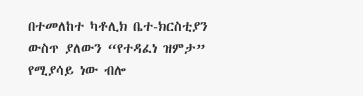በተመለከተ ካቶሊክ ቤተ-ክርስቲያን ውስጥ ያለውን “የተዳፈነ ዝምታ” የሚያሳይ ነው ብሎ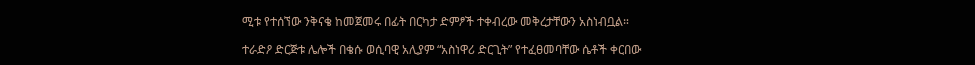ሚቱ የተሰኘው ንቅናቄ ከመጀመሩ በፊት በርካታ ድምፆች ተቀብረው መቅረታቸውን አስነብቧል።

ተራድዖ ድርጅቱ ሌሎች በቄሱ ወሲባዊ አሊያም “አስነዋሪ ድርጊት” የተፈፀመባቸው ሴቶች ቀርበው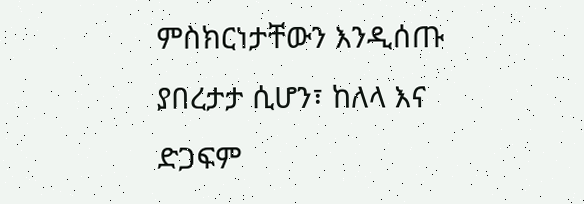ምስክርነታቸውን እንዲሰጡ ያበረታታ ሲሆን፣ ከለላ እና ድጋፍም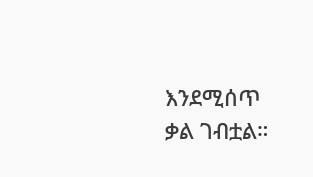እንደሚሰጥ ቃል ገብቷል።